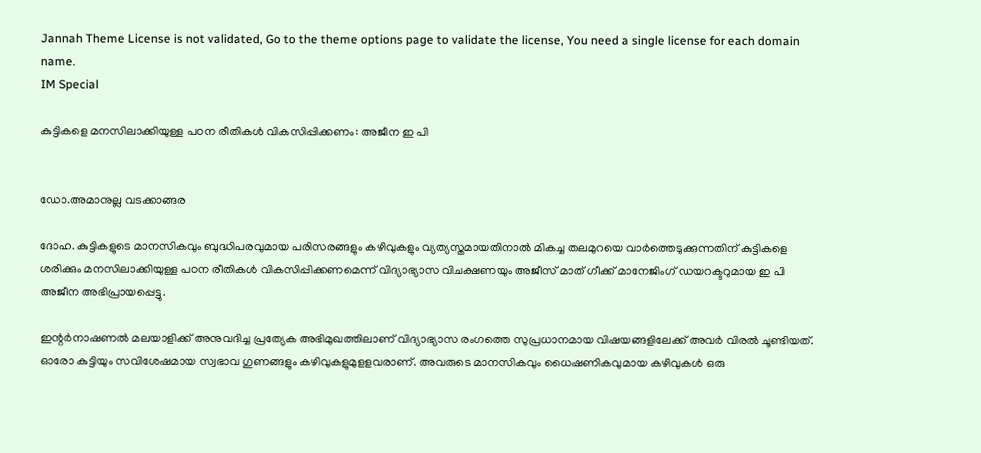Jannah Theme License is not validated, Go to the theme options page to validate the license, You need a single license for each domain name.
IM Special

കുട്ടികളെ മനസിലാക്കിയുള്ള പഠന രീതികള്‍ വികസിപ്പിക്കണം: അജീന ഇ പി


ഡോ.അമാനുല്ല വടക്കാങ്ങര

ദോഹ. കുട്ടികളുടെ മാനസികവും ബുദ്ധിപരവുമായ പരിസരങ്ങളും കഴിവുകളും വ്യത്യസ്തമായതിനാല്‍ മികച്ച തലമുറയെ വാര്‍ത്തെടുക്കുന്നതിന് കുട്ടികളെ ശരിക്കും മനസിലാക്കിയുള്ള പഠന രീതികള്‍ വികസിപ്പിക്കണമെന്ന് വിദ്യാഭ്യാസ വിചക്ഷണയും അജീസ് മാത് ഗീക്ക് മാനേജിംഗ് ഡയറക്ടറുമായ ഇ പി അജീന അഭിപ്രായപ്പെട്ടു.

ഇന്റര്‍നാഷണല്‍ മലയാളിക്ക് അനുവദിച്ച പ്രത്യേക അഭിമുഖത്തിലാണ് വിദ്യാഭ്യാസ രംഗത്തെ സുപ്രധാനമായ വിഷയങ്ങളിലേക്ക് അവര്‍ വിരല്‍ ചൂണ്ടിയത്.
ഓരോ കുട്ടിയും സവിശേഷമായ സ്വഭാവ ഗുണങ്ങളും കഴിവുകളുമുളളവരാണ്. അവരുടെ മാനസികവും ധൈഷണികവുമായ കഴിവുകള്‍ ഒരു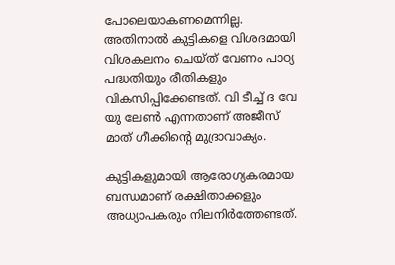പോലെയാകണമെന്നില്ല. അതിനാല്‍ കുട്ടികളെ വിശദമായി വിശകലനം ചെയ്ത് വേണം പാഠ്യ പദ്ധതിയും രീതികളും വികസിപ്പിക്കേണ്ടത്. വി ടീച്ച് ദ വേ യു ലേണ്‍ എന്നതാണ് അജീസ് മാത് ഗീക്കിന്റെ മുദ്രാവാക്യം.

കുട്ടികളുമായി ആരോഗ്യകരമായ ബന്ധമാണ് രക്ഷിതാക്കളും അധ്യാപകരും നിലനിര്‍ത്തേണ്ടത്.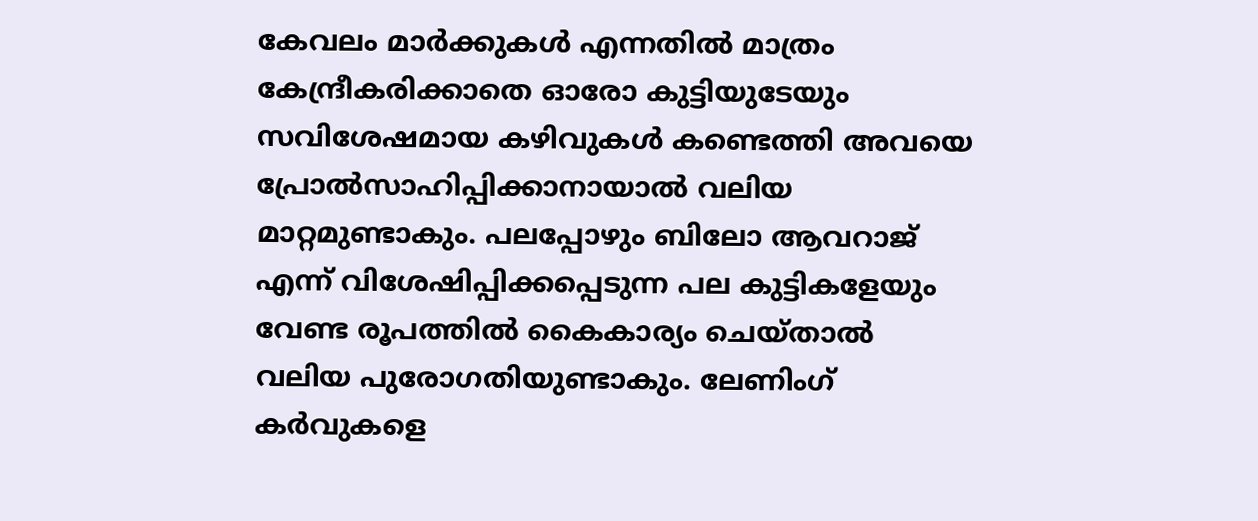കേവലം മാര്‍ക്കുകള്‍ എന്നതില്‍ മാത്രം കേന്ദ്രീകരിക്കാതെ ഓരോ കുട്ടിയുടേയും സവിശേഷമായ കഴിവുകള്‍ കണ്ടെത്തി അവയെ പ്രോല്‍സാഹിപ്പിക്കാനായാല്‍ വലിയ മാറ്റമുണ്ടാകും. പലപ്പോഴും ബിലോ ആവറാജ് എന്ന് വിശേഷിപ്പിക്കപ്പെടുന്ന പല കുട്ടികളേയും വേണ്ട രൂപത്തില്‍ കൈകാര്യം ചെയ്താല്‍ വലിയ പുരോഗതിയുണ്ടാകും. ലേണിംഗ് കര്‍വുകളെ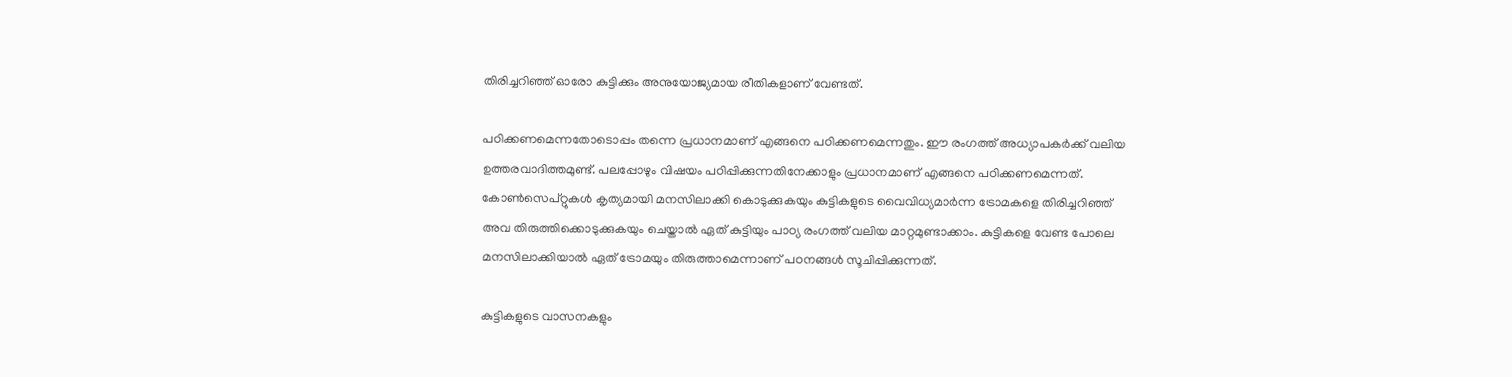തിരിച്ചറിഞ്ഞ് ഓരോ കുട്ടിക്കും അനുയോജ്യമായ രീതികളാണ് വേണ്ടത്.

പഠിക്കണമെന്നതോടൊപ്പം തന്നെ പ്രധാനമാണ് എങ്ങനെ പഠിക്കണമെന്നതും. ഈ രംഗത്ത് അധ്യാപകര്‍ക്ക് വലിയ ഉത്തരവാദിത്തമുണ്ട്. പലപ്പോഴും വിഷയം പഠിപ്പിക്കുന്നതിനേക്കാളും പ്രധാനമാണ് എങ്ങനെ പഠിക്കണമെന്നത്.
കോണ്‍സെപ്റ്റുകള്‍ കൃത്യമായി മനസിലാക്കി കൊടുക്കുകയും കുട്ടികളുടെ വൈവിധ്യമാര്‍ന്ന ട്രോമകളെ തിരിച്ചറിഞ്ഞ് അവ തിരുത്തിക്കൊടുക്കുകയും ചെയ്താല്‍ ഏത് കുട്ടിയും പാഠ്യ രംഗത്ത് വലിയ മാറ്റമുണ്ടാക്കാം. കുട്ടികളെ വേണ്ട പോലെ മനസിലാക്കിയാല്‍ ഏത് ട്രോമയും തിരുത്താമെന്നാണ് പഠനങ്ങള്‍ സൂചിപ്പിക്കുന്നത്.

കുട്ടികളുടെ വാസനകളും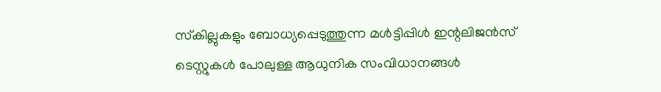സ്‌കില്ലുകളും ബോധ്യപ്പെടുത്തുന്ന മള്‍ട്ടിപ്പിള്‍ ഇന്റലിജന്‍സ് ടെസ്റ്റുകള്‍ പോലുള്ള ആധുനിക സംവിധാനങ്ങള്‍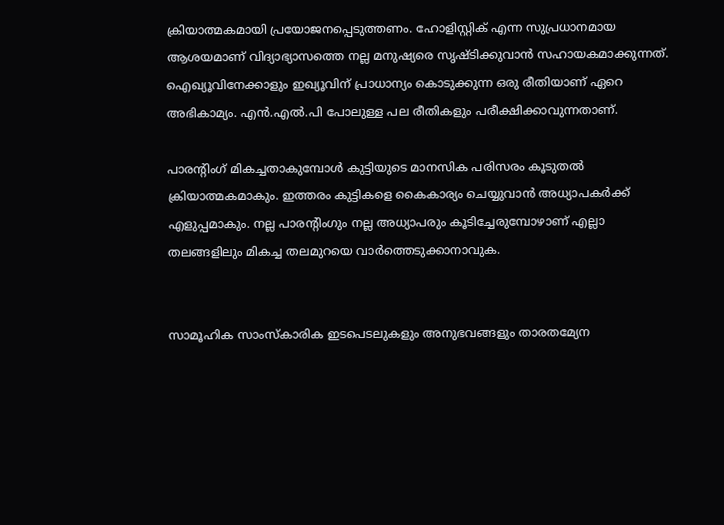ക്രിയാത്മകമായി പ്രയോജനപ്പെടുത്തണം. ഹോളിസ്റ്റിക് എന്ന സുപ്രധാനമായ ആശയമാണ് വിദ്യാഭ്യാസത്തെ നല്ല മനുഷ്യരെ സൃഷ്ടിക്കുവാന്‍ സഹായകമാക്കുന്നത്. ഐഖ്യൂവിനേക്കാളും ഇഖ്യൂവിന് പ്രാധാന്യം കൊടുക്കുന്ന ഒരു രീതിയാണ് ഏറെ അഭികാമ്യം. എന്‍.എല്‍.പി പോലുള്ള പല രീതികളും പരീക്ഷിക്കാവുന്നതാണ്.

പാരന്റിംഗ് മികച്ചതാകുമ്പോള്‍ കുട്ടിയുടെ മാനസിക പരിസരം കൂടുതല്‍ ക്രിയാത്മകമാകും. ഇത്തരം കുട്ടികളെ കൈകാര്യം ചെയ്യുവാന്‍ അധ്യാപകര്‍ക്ക് എളുപ്പമാകും. നല്ല പാരന്റിംഗും നല്ല അധ്യാപരും കൂടിച്ചേരുമ്പോഴാണ് എല്ലാ തലങ്ങളിലും മികച്ച തലമുറയെ വാര്‍ത്തെടുക്കാനാവുക.


സാമൂഹിക സാംസ്‌കാരിക ഇടപെടലുകളും അനുഭവങ്ങളും താരതമ്യേന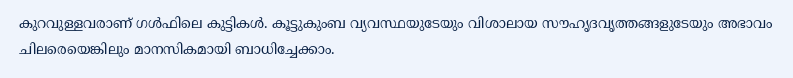കുറവുള്ളവരാണ് ഗള്‍ഫിലെ കുട്ടികള്‍. കൂട്ടുകുംബ വ്യവസ്ഥയുടേയും വിശാലായ സൗഹൃദവൃത്തങ്ങളുടേയും അഭാവം ചിലരെയെങ്കിലും മാനസികമായി ബാധിച്ചേക്കാം.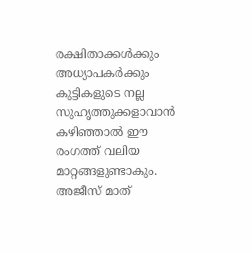രക്ഷിതാക്കള്‍ക്കും അധ്യാപകര്‍ക്കും കുട്ടികളുടെ നല്ല സുഹൃത്തുക്കളാവാന്‍ കഴിഞ്ഞാല്‍ ഈ രംഗത്ത് വലിയ മാറ്റങ്ങളുണ്ടാകും.
അജീസ് മാത്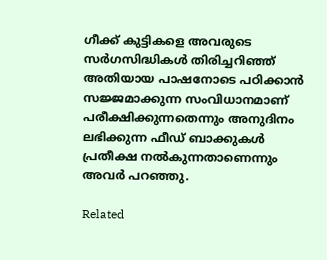ഗീക്ക് കുട്ടികളെ അവരുടെ സര്‍ഗസിദ്ധികള്‍ തിരിച്ചറിഞ്ഞ് അതിയായ പാഷനോടെ പഠിക്കാന്‍ സജ്ജമാക്കുന്ന സംവിധാനമാണ് പരീക്ഷിക്കുന്നതെന്നും അനുദിനം ലഭിക്കുന്ന ഫീഡ് ബാക്കുകള്‍ പ്രതീക്ഷ നല്‍കുന്നതാണെന്നും അവര്‍ പറഞ്ഞു.

Related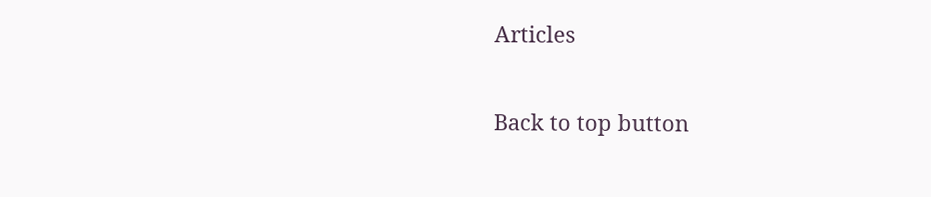Articles

Back to top button